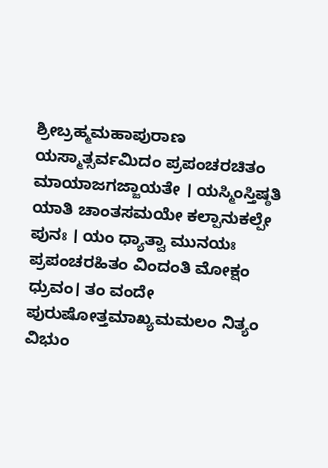ಶ್ರೀಬ್ರಹ್ಮಮಹಾಪುರಾಣ
ಯಸ್ಮಾತ್ಸರ್ವಮಿದಂ ಪ್ರಪಂಚರಚಿತಂ ಮಾಯಾಜಗಜ್ಜಾಯತೇ । ಯಸ್ಮಿಂಸ್ತಿಷ್ಠತಿ ಯಾತಿ ಚಾಂತಸಮಯೇ ಕಲ್ಪಾನುಕಲ್ಪೇ ಪುನಃ । ಯಂ ಧ್ಯಾತ್ವಾ ಮುನಯಃ ಪ್ರಪಂಚರಹಿತಂ ವಿಂದಂತಿ ಮೋಕ್ಷಂ ಧ್ರುವಂ। ತಂ ವಂದೇ ಪುರುಷೋತ್ತಮಾಖ್ಯಮಮಲಂ ನಿತ್ಯಂ ವಿಭುಂ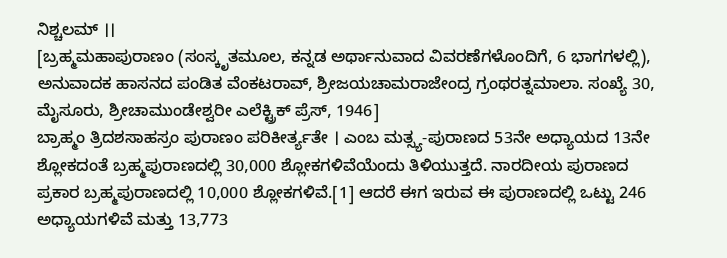ನಿಶ್ಚಲಮ್ ।।
[ಬ್ರಹ್ಮಮಹಾಪುರಾಣಂ (ಸಂಸ್ಕೃತಮೂಲ, ಕನ್ನಡ ಅರ್ಥಾನುವಾದ ವಿವರಣೆಗಳೊಂದಿಗೆ, 6 ಭಾಗಗಳಲ್ಲಿ), ಅನುವಾದಕ ಹಾಸನದ ಪಂಡಿತ ವೆಂಕಟರಾವ್, ಶ್ರೀಜಯಚಾಮರಾಜೇಂದ್ರ ಗ್ರಂಥರತ್ನಮಾಲಾ. ಸಂಖ್ಯೆ 30, ಮೈಸೂರು, ಶ್ರೀಚಾಮುಂಡೇಶ್ವರೀ ಎಲೆಕ್ಟ್ರಿಕ್ ಪ್ರೆಸ್, 1946]
ಬ್ರಾಹ್ಮಂ ತ್ರಿದಶಸಾಹಸ್ರಂ ಪುರಾಣಂ ಪರಿಕೀರ್ತ್ಯತೇ । ಎಂಬ ಮತ್ಸ್ಯ-ಪುರಾಣದ 53ನೇ ಅಧ್ಯಾಯದ 13ನೇ ಶ್ಲೋಕದಂತೆ ಬ್ರಹ್ಮಪುರಾಣದಲ್ಲಿ 30,000 ಶ್ಲೋಕಗಳಿವೆಯೆಂದು ತಿಳಿಯುತ್ತದೆ. ನಾರದೀಯ ಪುರಾಣದ ಪ್ರಕಾರ ಬ್ರಹ್ಮಪುರಾಣದಲ್ಲಿ 10,000 ಶ್ಲೋಕಗಳಿವೆ.[1] ಆದರೆ ಈಗ ಇರುವ ಈ ಪುರಾಣದಲ್ಲಿ ಒಟ್ಟು 246 ಅಧ್ಯಾಯಗಳಿವೆ ಮತ್ತು 13,773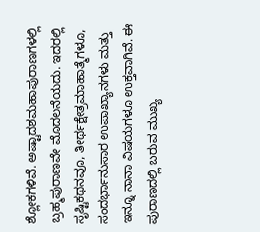ಶ್ಲೋಕಗಳಿವೆ. ಅಷ್ಟಾದಶಮಹಾಪುರಾಣಗಳಲ್ಲಿ ಬ್ರಹ್ಮಪುರಾಣವೇ ಮೊದಲನೆಯದು. ಇದರಲ್ಲಿ ಸೃಷ್ಟಿಕಥನವೂ, ತೀರ್ಥಕ್ಷೇತ್ರಮಾಹಾತ್ಮೆಗಳೂ, ಸಂದರ್ಭಾನುಸಾರ ಉಪಾಖ್ಯಾನಗಳು ಮತ್ತು ಇನ್ನೂ ನಾನಾ ವಿಷಯಗಳೂ ಉಕ್ತವಾಗಿವೆ. ಈ ಪುರಾಣದಲ್ಲಿ ಬರುವ ಮುಖ್ಯ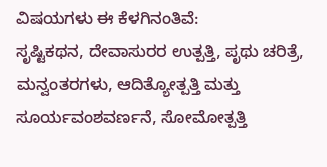ವಿಷಯಗಳು ಈ ಕೆಳಗಿನಂತಿವೆ:
ಸೃಷ್ಟಿಕಥನ, ದೇವಾಸುರರ ಉತ್ಪತ್ತಿ, ಪೃಥು ಚರಿತ್ರೆ, ಮನ್ವಂತರಗಳು, ಆದಿತ್ಯೋತ್ಪತ್ತಿ ಮತ್ತು ಸೂರ್ಯವಂಶವರ್ಣನೆ, ಸೋಮೋತ್ಪತ್ತಿ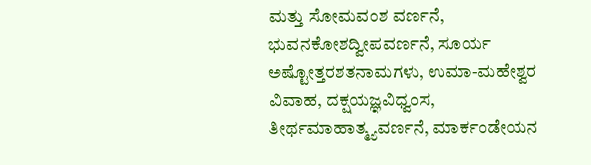ಮತ್ತು ಸೋಮವಂಶ ವರ್ಣನೆ, ಭುವನಕೋಶದ್ವೀಪವರ್ಣನೆ, ಸೂರ್ಯ ಅಷ್ಟೋತ್ತರಶತನಾಮಗಳು, ಉಮಾ-ಮಹೇಶ್ವರ ವಿವಾಹ, ದಕ್ಷಯಜ್ಞವಿಧ್ವಂಸ, ತೀರ್ಥಮಾಹಾತ್ಮ್ಯವರ್ಣನೆ, ಮಾರ್ಕಂಡೇಯನ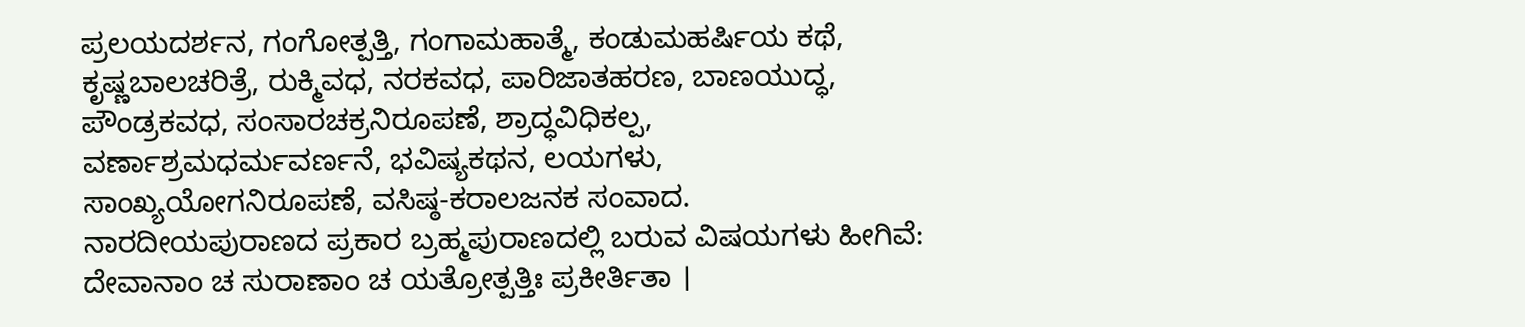ಪ್ರಲಯದರ್ಶನ, ಗಂಗೋತ್ಪತ್ತಿ, ಗಂಗಾಮಹಾತ್ಮೆ, ಕಂಡುಮಹರ್ಷಿಯ ಕಥೆ, ಕೃಷ್ಣಬಾಲಚರಿತ್ರೆ, ರುಕ್ಮಿವಧ, ನರಕವಧ, ಪಾರಿಜಾತಹರಣ, ಬಾಣಯುದ್ಧ, ಪೌಂಡ್ರಕವಧ, ಸಂಸಾರಚಕ್ರನಿರೂಪಣೆ, ಶ್ರಾದ್ಧವಿಧಿಕಲ್ಪ, ವರ್ಣಾಶ್ರಮಧರ್ಮವರ್ಣನೆ, ಭವಿಷ್ಯಕಥನ, ಲಯಗಳು, ಸಾಂಖ್ಯಯೋಗನಿರೂಪಣೆ, ವಸಿಷ್ಠ-ಕರಾಲಜನಕ ಸಂವಾದ.
ನಾರದೀಯಪುರಾಣದ ಪ್ರಕಾರ ಬ್ರಹ್ಮಪುರಾಣದಲ್ಲಿ ಬರುವ ವಿಷಯಗಳು ಹೀಗಿವೆ: ದೇವಾನಾಂ ಚ ಸುರಾಣಾಂ ಚ ಯತ್ರೋತ್ಪತ್ತಿಃ ಪ್ರಕೀರ್ತಿತಾ ।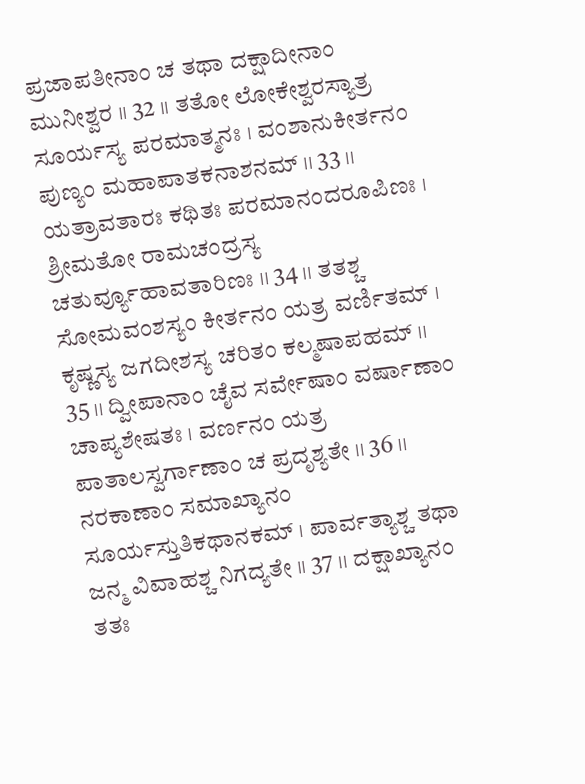ಪ್ರಜಾಪತೀನಾಂ ಚ ತಥಾ ದಕ್ಷಾದೀನಾಂ ಮುನೀಶ್ವರ ।। 32 ।। ತತೋ ಲೋಕೇಶ್ವರಸ್ಯಾತ್ರ ಸೂರ್ಯಸ್ಯ ಪರಮಾತ್ಮನಃ । ವಂಶಾನುಕೀರ್ತನಂ ಪುಣ್ಯಂ ಮಹಾಪಾತಕನಾಶನಮ್ ।। 33 ।। ಯತ್ರಾವತಾರಃ ಕಥಿತಃ ಪರಮಾನಂದರೂಪಿಣಃ । ಶ್ರೀಮತೋ ರಾಮಚಂದ್ರಸ್ಯ ಚತುರ್ವ್ಯೂಹಾವತಾರಿಣಃ ।। 34 ।। ತತಶ್ಚ ಸೋಮವಂಶಸ್ಯಂ ಕೀರ್ತನಂ ಯತ್ರ ವರ್ಣಿತಮ್ । ಕೃಷ್ಣಸ್ಯ ಜಗದೀಶಸ್ಯ ಚರಿತಂ ಕಲ್ಮಷಾಪಹಮ್ ।। 35 ।। ದ್ವೀಪಾನಾಂ ಚೈವ ಸರ್ವೇಷಾಂ ವರ್ಷಾಣಾಂ ಚಾಪ್ಯಶೇಷತಃ । ವರ್ಣನಂ ಯತ್ರ ಪಾತಾಲಸ್ವರ್ಗಾಣಾಂ ಚ ಪ್ರದೃಶ್ಯತೇ ।। 36 ।। ನರಕಾಣಾಂ ಸಮಾಖ್ಯಾನಂ ಸೂರ್ಯಸ್ತುತಿಕಥಾನಕಮ್ । ಪಾರ್ವತ್ಯಾಶ್ಚ ತಥಾ ಜನ್ಮ ವಿವಾಹಶ್ಚ ನಿಗದ್ಯತೇ ।। 37 ।। ದಕ್ಷಾಖ್ಯಾನಂ ತತಃ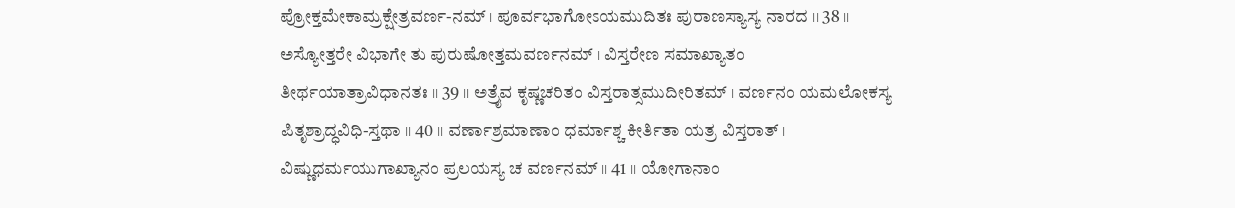ಪ್ರೋಕ್ತಮೇಕಾಮ್ರಕ್ಷೇತ್ರವರ್ಣ-ನಮ್ । ಪೂರ್ವಭಾಗೋಽಯಮುದಿತಃ ಪುರಾಣಸ್ಯಾಸ್ಯ ನಾರದ ।। 38 ।। ಅಸ್ಯೋತ್ತರೇ ವಿಭಾಗೇ ತು ಪುರುಷೋತ್ತಮವರ್ಣನಮ್ । ವಿಸ್ತರೇಣ ಸಮಾಖ್ಯಾತಂ ತೀರ್ಥಯಾತ್ರಾವಿಧಾನತಃ ।। 39 ।। ಅತ್ರೈವ ಕೃಷ್ಣಚರಿತಂ ವಿಸ್ತರಾತ್ಸಮುದೀರಿತಮ್ । ವರ್ಣನಂ ಯಮಲೋಕಸ್ಯ ಪಿತೃಶ್ರಾದ್ಧವಿಧಿ-ಸ್ತಥಾ ।। 40 ।। ವರ್ಣಾಶ್ರಮಾಣಾಂ ಧರ್ಮಾಶ್ಚ ಕೀರ್ತಿತಾ ಯತ್ರ ವಿಸ್ತರಾತ್ । ವಿಷ್ಣುಧರ್ಮಯುಗಾಖ್ಯಾನಂ ಪ್ರಲಯಸ್ಯ ಚ ವರ್ಣನಮ್ ।। 41 ।। ಯೋಗಾನಾಂ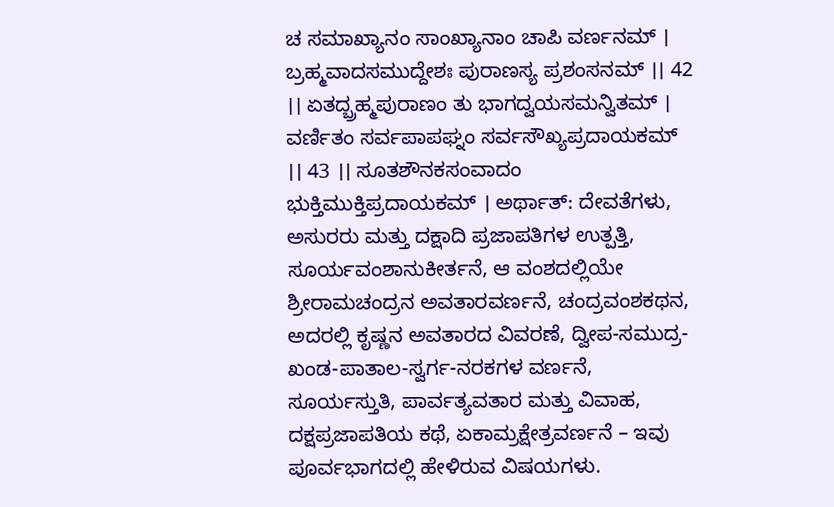ಚ ಸಮಾಖ್ಯಾನಂ ಸಾಂಖ್ಯಾನಾಂ ಚಾಪಿ ವರ್ಣನಮ್ । ಬ್ರಹ್ಮವಾದಸಮುದ್ದೇಶಃ ಪುರಾಣಸ್ಯ ಪ್ರಶಂಸನಮ್ ।। 42 ।। ಏತದ್ಬ್ರಹ್ಮಪುರಾಣಂ ತು ಭಾಗದ್ವಯಸಮನ್ವಿತಮ್ । ವರ್ಣಿತಂ ಸರ್ವಪಾಪಘ್ನಂ ಸರ್ವಸೌಖ್ಯಪ್ರದಾಯಕಮ್ ।। 43 ।। ಸೂತಶೌನಕಸಂವಾದಂ ಭುಕ್ತಿಮುಕ್ತಿಪ್ರದಾಯಕಮ್ । ಅರ್ಥಾತ್: ದೇವತೆಗಳು, ಅಸುರರು ಮತ್ತು ದಕ್ಷಾದಿ ಪ್ರಜಾಪತಿಗಳ ಉತ್ಪತ್ತಿ, ಸೂರ್ಯವಂಶಾನುಕೀರ್ತನೆ, ಆ ವಂಶದಲ್ಲಿಯೇ ಶ್ರೀರಾಮಚಂದ್ರನ ಅವತಾರವರ್ಣನೆ, ಚಂದ್ರವಂಶಕಥನ, ಅದರಲ್ಲಿ ಕೃಷ್ಣನ ಅವತಾರದ ವಿವರಣೆ, ದ್ವೀಪ-ಸಮುದ್ರ-ಖಂಡ-ಪಾತಾಲ-ಸ್ವರ್ಗ-ನರಕಗಳ ವರ್ಣನೆ, ಸೂರ್ಯಸ್ತುತಿ, ಪಾರ್ವತ್ಯವತಾರ ಮತ್ತು ವಿವಾಹ, ದಕ್ಷಪ್ರಜಾಪತಿಯ ಕಥೆ, ಏಕಾಮ್ರಕ್ಷೇತ್ರವರ್ಣನೆ – ಇವು ಪೂರ್ವಭಾಗದಲ್ಲಿ ಹೇಳಿರುವ ವಿಷಯಗಳು.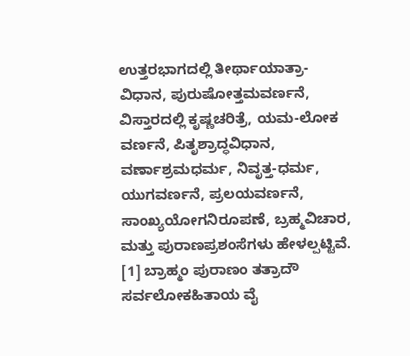ಉತ್ತರಭಾಗದಲ್ಲಿ ತೀರ್ಥಾಯಾತ್ರಾ-ವಿಧಾನ, ಪುರುಷೋತ್ತಮವರ್ಣನೆ, ವಿಸ್ತಾರದಲ್ಲಿ ಕೃಷ್ಣಚರಿತ್ರೆ, ಯಮ-ಲೋಕ ವರ್ಣನೆ, ಪಿತೃಶ್ರಾದ್ಧವಿಧಾನ, ವರ್ಣಾಶ್ರಮಧರ್ಮ, ನಿವೃತ್ತ-ಧರ್ಮ, ಯುಗವರ್ಣನೆ, ಪ್ರಲಯವರ್ಣನೆ, ಸಾಂಖ್ಯಯೋಗನಿರೂಪಣೆ, ಬ್ರಹ್ಮವಿಚಾರ, ಮತ್ತು ಪುರಾಣಪ್ರಶಂಸೆಗಳು ಹೇಳಲ್ಪಟ್ಟಿವೆ.
[1] ಬ್ರಾಹ್ಮಂ ಪುರಾಣಂ ತತ್ರಾದೌ ಸರ್ವಲೋಕಹಿತಾಯ ವೈ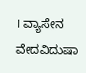। ವ್ಯಾಸೇನ ವೇದವಿದುಷಾ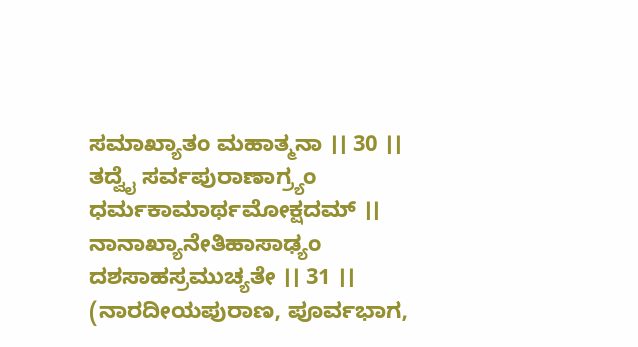ಸಮಾಖ್ಯಾತಂ ಮಹಾತ್ಮನಾ ।। 30 ।। ತದ್ವೈ ಸರ್ವಪುರಾಣಾಗ್ರ್ಯಂ ಧರ್ಮಕಾಮಾರ್ಥಮೋಕ್ಷದಮ್ ।। ನಾನಾಖ್ಯಾನೇತಿಹಾಸಾಢ್ಯಂ ದಶಸಾಹಸ್ರಮುಚ್ಯತೇ ।। 31 ।। (ನಾರದೀಯಪುರಾಣ, ಪೂರ್ವಭಾಗ,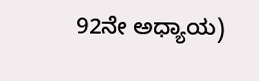92ನೇ ಅಧ್ಯಾಯ)